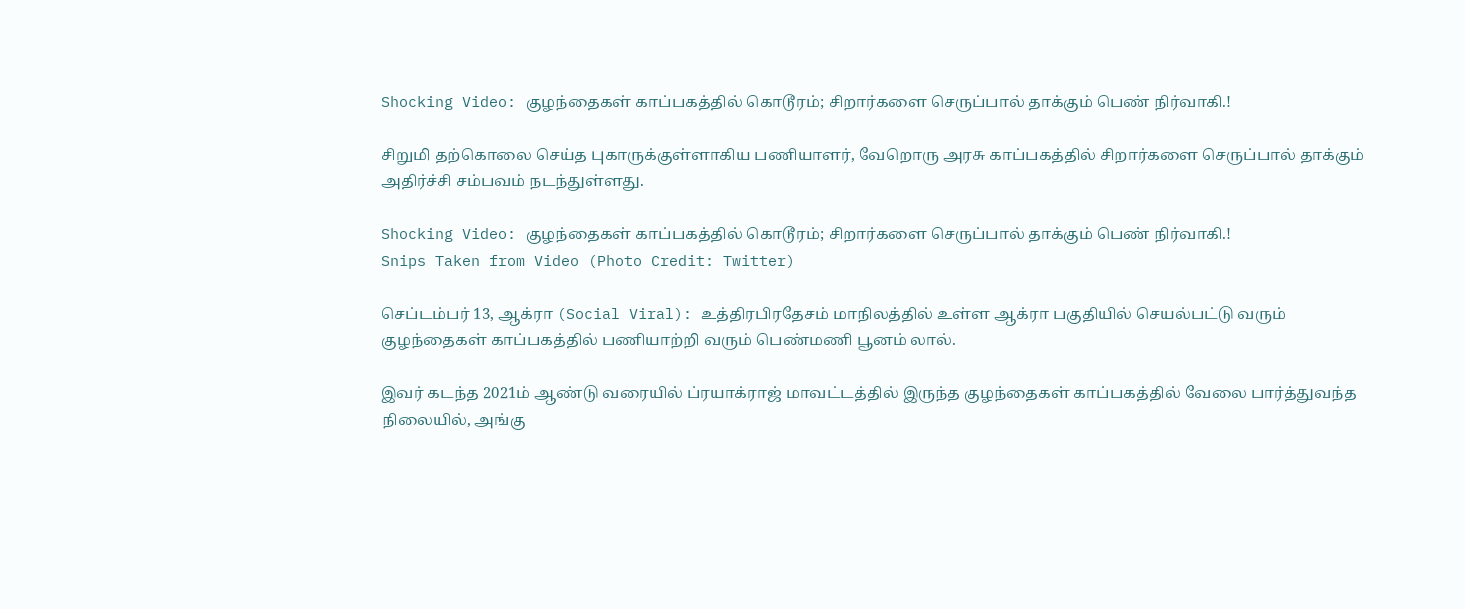Shocking Video: குழந்தைகள் காப்பகத்தில் கொடூரம்; சிறார்களை செருப்பால் தாக்கும் பெண் நிர்வாகி.!

சிறுமி தற்கொலை செய்த புகாருக்குள்ளாகிய பணியாளர், வேறொரு அரசு காப்பகத்தில் சிறார்களை செருப்பால் தாக்கும் அதிர்ச்சி சம்பவம் நடந்துள்ளது.

Shocking Video: குழந்தைகள் காப்பகத்தில் கொடூரம்; சிறார்களை செருப்பால் தாக்கும் பெண் நிர்வாகி.!
Snips Taken from Video (Photo Credit: Twitter)

செப்டம்பர் 13, ஆக்ரா (Social Viral): உத்திரபிரதேசம் மாநிலத்தில் உள்ள ஆக்ரா பகுதியில் செயல்பட்டு வரும் குழந்தைகள் காப்பகத்தில் பணியாற்றி வரும் பெண்மணி பூனம் லால்.

இவர் கடந்த 2021ம் ஆண்டு வரையில் ப்ரயாக்ராஜ் மாவட்டத்தில் இருந்த குழந்தைகள் காப்பகத்தில் வேலை பார்த்துவந்த நிலையில், அங்கு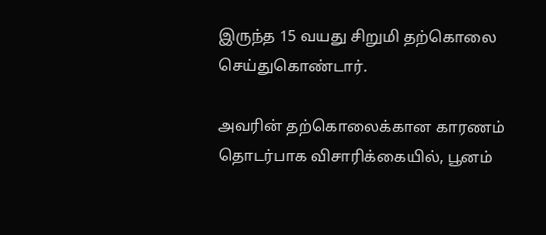இருந்த 15 வயது சிறுமி தற்கொலை செய்துகொண்டார்.

அவரின் தற்கொலைக்கான காரணம் தொடர்பாக விசாரிக்கையில், பூனம்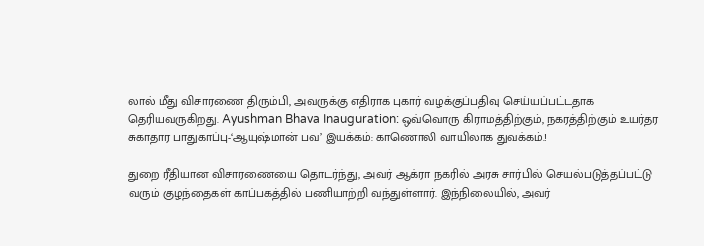லால் மீது விசாரணை திரும்பி, அவருக்கு எதிராக புகார் வழக்குப்பதிவு செய்யப்பட்டதாக தெரியவருகிறது. Ayushman Bhava Inauguration: ஒவ்வொரு கிராமத்திற்கும், நகரத்திற்கும் உயர்தர சுகாதார பாதுகாப்பு-‘ஆயுஷ்மான் பவ’ இயக்கம்: காணொலி வாயிலாக துவக்கம்.!

துறை ரீதியான விசாரணையை தொடர்ந்து, அவர் ஆக்ரா நகரில் அரசு சார்பில் செயல்படுத்தப்பட்டு வரும் குழந்தைகள் காப்பகத்தில் பணியாற்றி வந்துள்ளார். இந்நிலையில், அவர்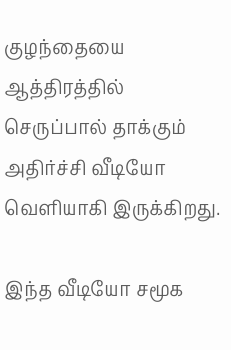குழந்தையை ஆத்திரத்தில் செருப்பால் தாக்கும் அதிர்ச்சி வீடியோ வெளியாகி இருக்கிறது.

இந்த வீடியோ சமூக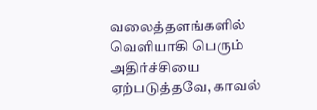வலைத்தளங்களில் வெளியாகி பெரும் அதிர்ச்சியை ஏற்படுத்தவே, காவல்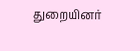துறையினர்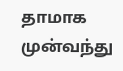தாமாக முன்வந்து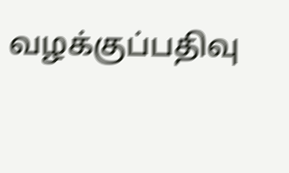வழக்குப்பதிவு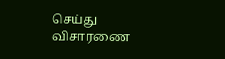செய்து விசாரணை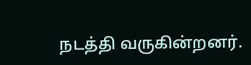நடத்தி வருகின்றனர்.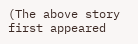(The above story first appeared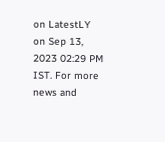on LatestLY on Sep 13, 2023 02:29 PM IST. For more news and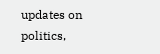updates on politics,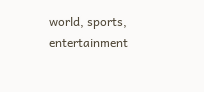world, sports, entertainment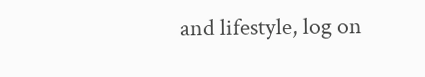and lifestyle, log on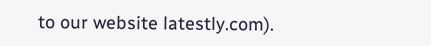to our website latestly.com).